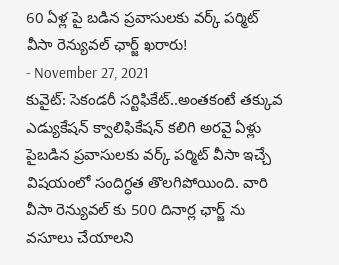60 ఏళ్ల పై బడిన ప్రవాసులకు వర్క్ పర్మిట్ వీసా రెన్యువల్ ఛార్జ్ ఖరారు!
- November 27, 2021
కువైట్: సెకండరీ సర్టిఫికేట్..అంతకంటే తక్కువ ఎడ్యుకేషన్ క్వాలిఫికేషన్ కలిగి అరవై ఏళ్లు పైబడిన ప్రవాసులకు వర్క్ పర్మిట్ వీసా ఇచ్చే విషయంలో సందిగ్ధత తొలగిపోయింది. వారి వీసా రెన్యువల్ కు 500 దినార్ల ఛార్జ్ ను వసూలు చేయాలని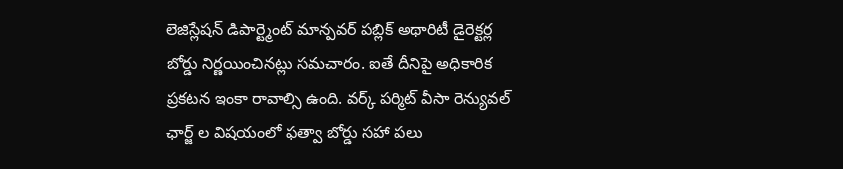లెజిస్లేషన్ డిపార్ట్మెంట్ మాన్పవర్ పబ్లిక్ అథారిటీ డైరెక్టర్ల బోర్డు నిర్ణయించినట్లు సమచారం. ఐతే దీనిపై అధికారిక ప్రకటన ఇంకా రావాల్సి ఉంది. వర్క్ పర్మిట్ వీసా రెన్యువల్ ఛార్జ్ ల విషయంలో ఫత్వా బోర్డు సహా పలు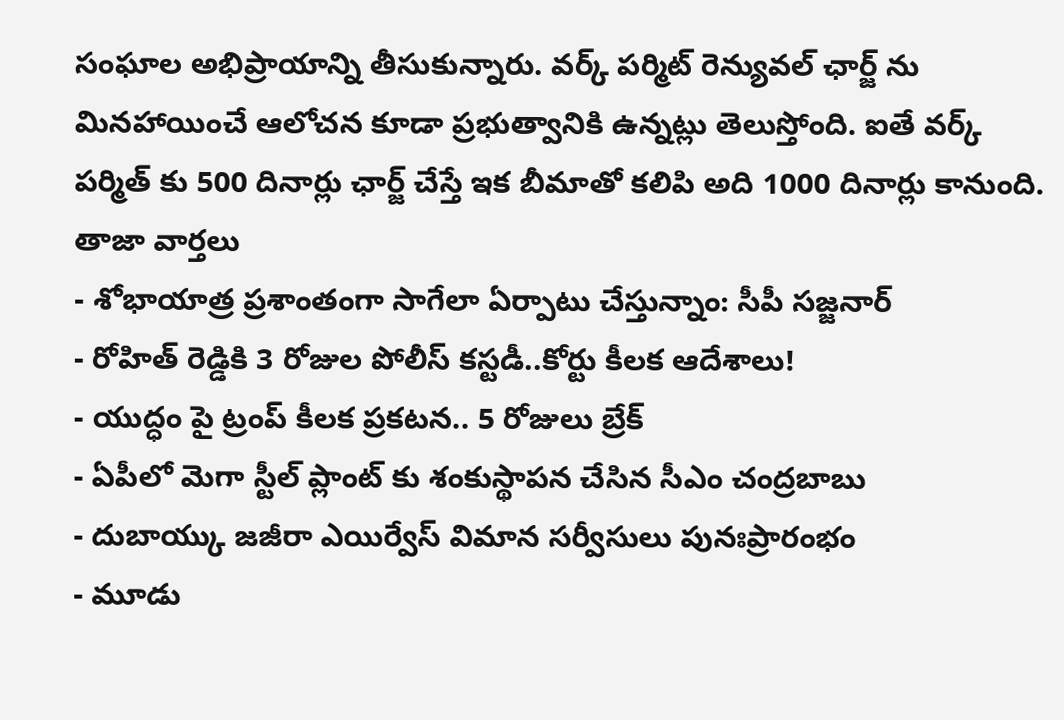సంఘాల అభిప్రాయాన్ని తీసుకున్నారు. వర్క్ పర్మిట్ రెన్యువల్ ఛార్జ్ ను మినహాయించే ఆలోచన కూడా ప్రభుత్వానికి ఉన్నట్లు తెలుస్తోంది. ఐతే వర్క్ పర్మిత్ కు 500 దినార్లు ఛార్జ్ చేస్తే ఇక బీమాతో కలిపి అది 1000 దినార్లు కానుంది.
తాజా వార్తలు
- శోభాయాత్ర ప్రశాంతంగా సాగేలా ఏర్పాటు చేస్తున్నాం: సీపీ సజ్జనార్
- రోహిత్ రెడ్డికి 3 రోజుల పోలీస్ కస్టడీ..కోర్టు కీలక ఆదేశాలు!
- యుద్ధం పై ట్రంప్ కీలక ప్రకటన.. 5 రోజులు బ్రేక్
- ఏపీలో మెగా స్టీల్ ప్లాంట్ కు శంకుస్థాపన చేసిన సీఎం చంద్రబాబు
- దుబాయ్కు జజీరా ఎయిర్వేస్ విమాన సర్వీసులు పునఃప్రారంభం
- మూడు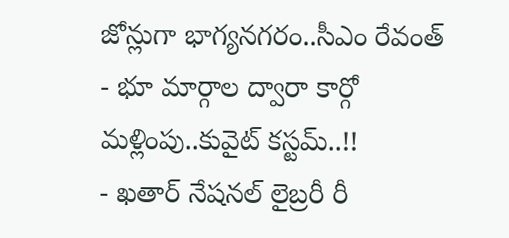జోన్లుగా భాగ్యనగరం..సీఎం రేవంత్
- భూ మార్గాల ద్వారా కార్గో మళ్లింపు..కువైట్ కస్టమ్..!!
- ఖతార్ నేషనల్ లైబ్రరీ రీ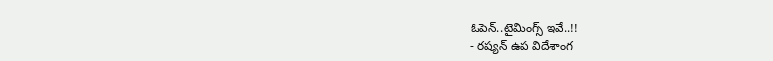ఓపెన్..టైమింగ్స్ ఇవే..!!
- రష్యన్ ఉప విదేశాంగ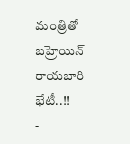మంత్రితో బహ్రెయిన్ రాయబారి భేటీ..!!
-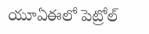యూఏఈలో పెట్రోల్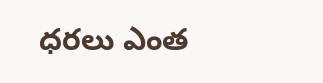ధరలు ఎంత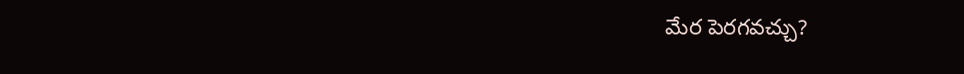మేర పెరగవచ్చు?